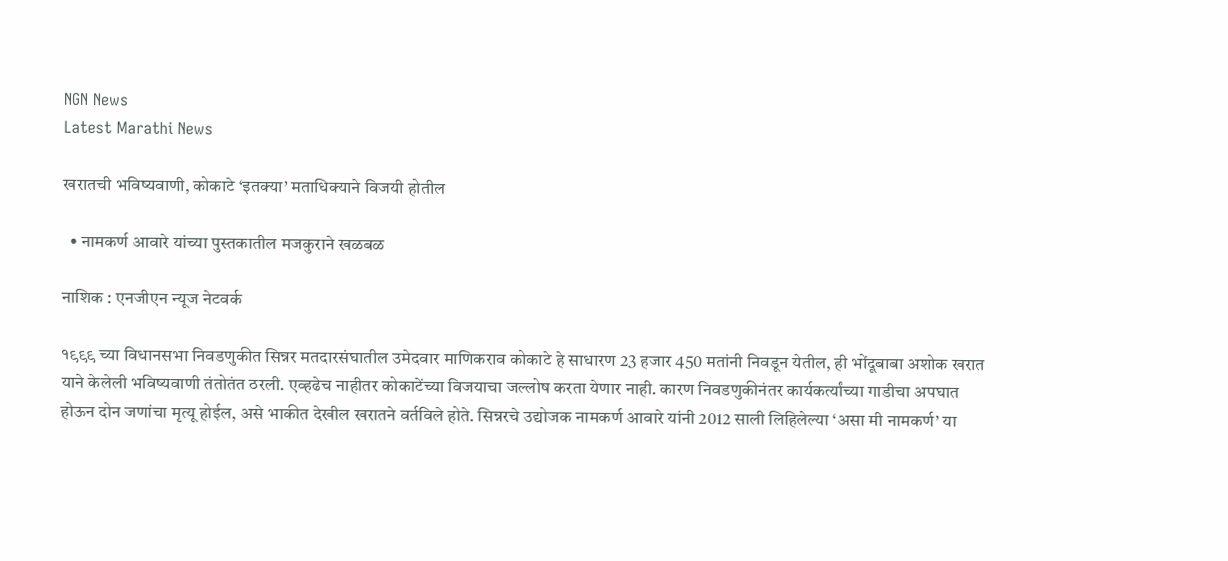NGN News
Latest Marathi News

खरातची भविष्यवाणी, कोकाटे ‘इतक्या’ मताधिक्याने विजयी होतील

  • नामकर्ण आवारे यांच्या पुस्तकातील मजकुराने खळबळ

नाशिक : एनजीएन न्यूज नेटवर्क

१९९९ च्या विधानसभा निवडणुकीत सिन्नर मतदारसंघातील उमेदवार माणिकराव कोकाटे हे साधारण 23 हजार 450 मतांनी निवडून येतील, ही भोंदूबाबा अशोक खरात याने केलेली भविष्यवाणी तंतोतंत ठरली. एव्हढेच नाहीतर कोकाटेंच्या विजयाचा जल्लोष करता येणार नाही. कारण निवडणुकीनंतर कार्यकर्त्यांच्या गाडीचा अपघात होऊन दोन जणांचा मृत्यू होईल, असे भाकीत देखील खरातने वर्तविले होते. सिन्नरचे उद्योजक नामकर्ण आवारे यांनी 2012 साली लिहिलेल्या ‘असा मी नामकर्ण’ या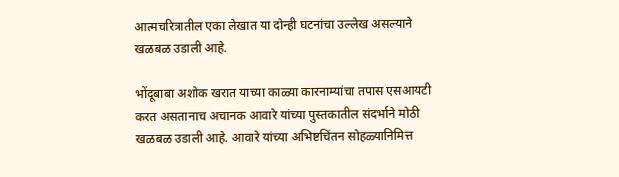आत्मचरित्रातील एका लेखात या दोन्ही घटनांचा उल्लेख असल्याने खळबळ उडाली आहे.

भोंदूबाबा अशोक खरात याच्या काळ्या कारनाम्यांचा तपास एसआयटी करत असतानाच अचानक आवारे यांच्या पुस्तकातील संदर्भाने मोठी खळबळ उडाली आहे. आवारे यांच्या अभिष्टचिंतन सोहळ्यानिमित्त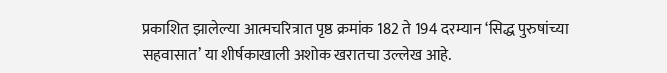प्रकाशित झालेल्या आत्मचरित्रात पृष्ठ क्रमांक 182 ते 194 दरम्यान ‘सिद्ध पुरुषांच्या सहवासात’ या शीर्षकाखाली अशोक खरातचा उल्लेख आहे.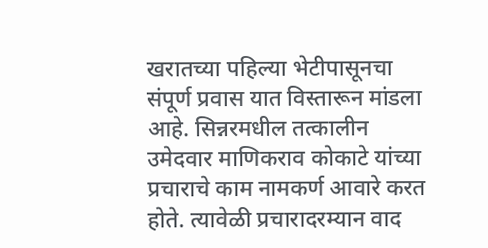खरातच्या पहिल्या भेटीपासूनचा संपूर्ण प्रवास यात विस्तारून मांडला आहे. सिन्नरमधील तत्कालीन उमेदवार माणिकराव कोकाटे यांच्या प्रचाराचे काम नामकर्ण आवारे करत होते. त्यावेळी प्रचारादरम्यान वाद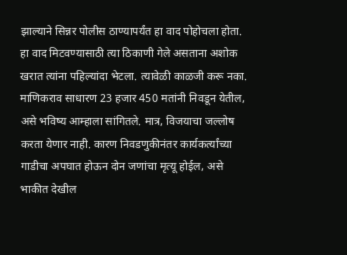झाल्याने सिन्नर पोलीस ठाण्यापर्यंत हा वाद पोहोचला होता. हा वाद मिटवण्यासाठी त्या ठिकाणी गेले असताना अशोक खरात त्यांना पहिल्यांदा भेटला. त्यावेळी काळजी करू नका. माणिकराव साधारण 23 हजार 450 मतांनी निवडून येतील, असे भविष्य आम्हाला सांगितले. मात्र, विजयाचा जल्लोष करता येणार नाही. कारण निवडणुकीनंतर कार्यकर्त्यांच्या गाडीचा अपघात होऊन दोन जणांचा मृत्यू होईल, असे भाकीत देखील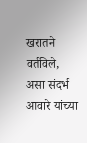खरातने वर्तविले, असा संदर्भ आवारे यांच्या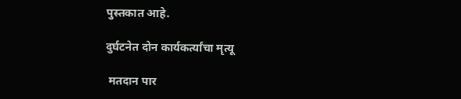पुस्तकात आहे.

दुर्घटनेत दोन कार्यकर्त्यांचा मृत्यू

 मतदान पार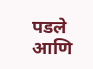पडले आणि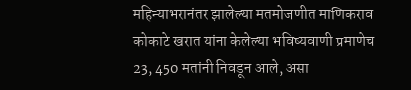महिन्याभरानंतर झालेल्या मतमोजणीत माणिकराव कोकाटे खरात यांना केलेल्या भविष्यवाणी प्रमाणेच 23, 450 मतांनी निवडून आले, असा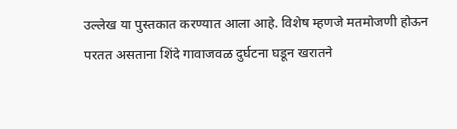उल्लेख या पुस्तकात करण्यात आला आहे. विशेष म्हणजे मतमोजणी होऊन परतत असताना शिंदे गावाजवळ दुर्घटना घडून खरातने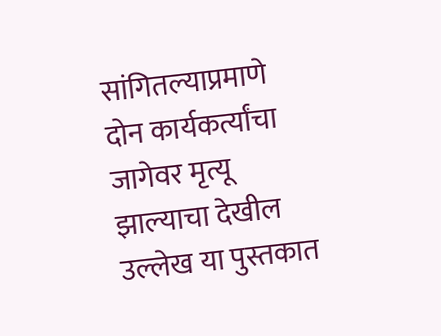सांगितल्याप्रमाणे दोन कार्यकर्त्यांचा जागेवर मृत्यू झाल्याचा देखील उल्लेख या पुस्तकात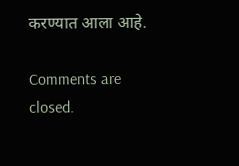करण्यात आला आहे.

Comments are closed.